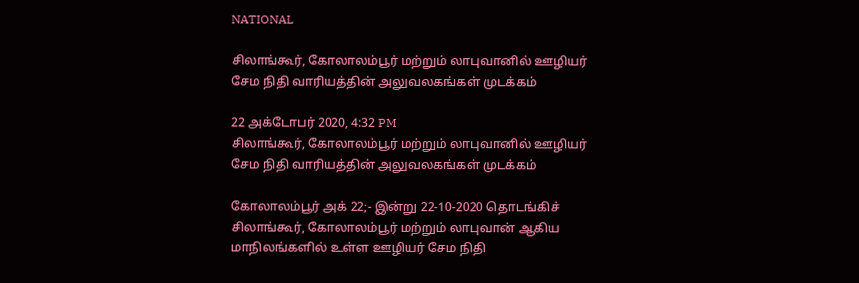NATIONAL

சிலாங்கூர், கோலாலம்பூர் மற்றும் லாபுவானில் ஊழியர் சேம நிதி வாரியத்தின் அலுவலகங்கள் முடக்கம்

22 அக்டோபர் 2020, 4:32 PM
சிலாங்கூர், கோலாலம்பூர் மற்றும் லாபுவானில் ஊழியர் சேம நிதி வாரியத்தின் அலுவலகங்கள் முடக்கம்

கோலாலம்பூர் அக் 22;- இன்று 22-10-2020 தொடங்கிச் சிலாங்கூர், கோலாலம்பூர் மற்றும் லாபுவான் ஆகிய மாநிலங்களில் உள்ள ஊழியர் சேம நிதி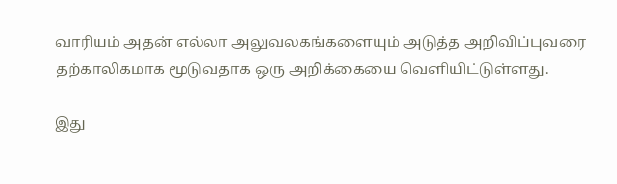வாரியம் அதன் எல்லா அலுவலகங்களையும் அடுத்த அறிவிப்புவரை தற்காலிகமாக மூடுவதாக ஒரு அறிக்கையை வெளியிட்டுள்ளது.

இது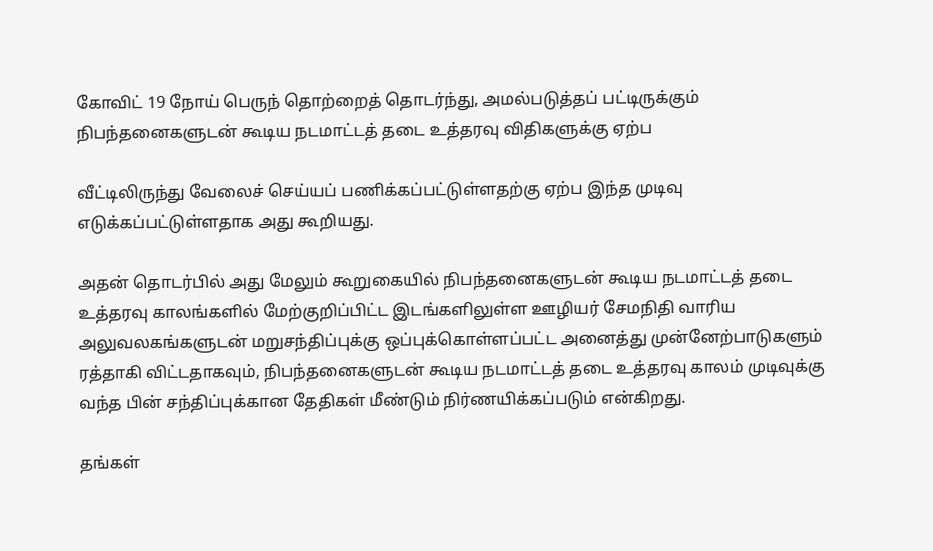கோவிட் 19 நோய் பெருந் தொற்றைத் தொடர்ந்து, அமல்படுத்தப் பட்டிருக்கும் நிபந்தனைகளுடன் கூடிய நடமாட்டத் தடை உத்தரவு விதிகளுக்கு ஏற்ப

வீட்டிலிருந்து வேலைச் செய்யப் பணிக்கப்பட்டுள்ளதற்கு ஏற்ப இந்த முடிவு எடுக்கப்பட்டுள்ளதாக அது கூறியது.

அதன் தொடர்பில் அது மேலும் கூறுகையில் நிபந்தனைகளுடன் கூடிய நடமாட்டத் தடை உத்தரவு காலங்களில் மேற்குறிப்பிட்ட இடங்களிலுள்ள ஊழியர் சேமநிதி வாரிய அலுவலகங்களுடன் மறுசந்திப்புக்கு ஒப்புக்கொள்ளப்பட்ட அனைத்து முன்னேற்பாடுகளும் ரத்தாகி விட்டதாகவும், நிபந்தனைகளுடன் கூடிய நடமாட்டத் தடை உத்தரவு காலம் முடிவுக்கு வந்த பின் சந்திப்புக்கான தேதிகள் மீண்டும் நிர்ணயிக்கப்படும் என்கிறது.

தங்கள்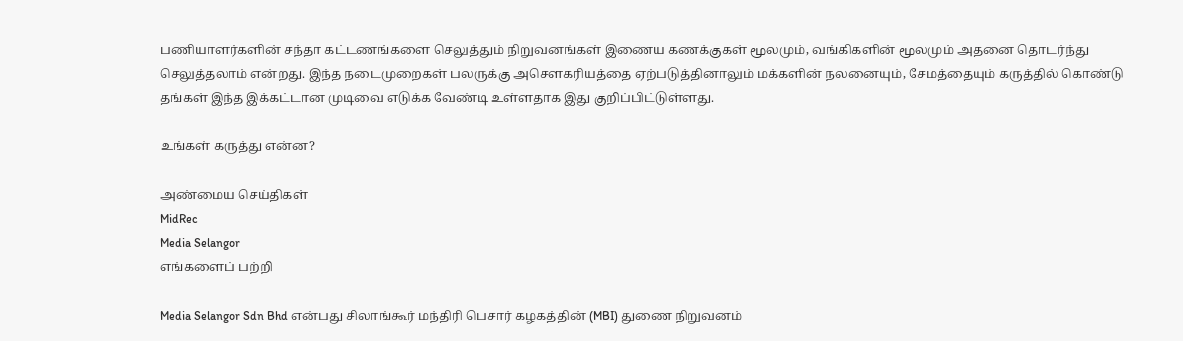பணியாளர்களின் சந்தா கட்டணங்களை செலுத்தும் நிறுவனங்கள் இணைய கணக்குகள் மூலமும், வங்கிகளின் மூலமும் அதனை தொடர்ந்து செலுத்தலாம் என்றது. இந்த நடைமுறைகள் பலருக்கு அசௌகரியத்தை ஏற்படுத்தினாலும் மக்களின் நலனையும், சேமத்தையும் கருத்தில் கொண்டு தங்கள் இந்த இக்கட்டான முடிவை எடுக்க வேண்டி உள்ளதாக இது குறிப்பிட்டுள்ளது.

உங்கள் கருத்து என்ன?

அண்மைய செய்திகள்
MidRec
Media Selangor
எங்களைப் பற்றி

Media Selangor Sdn Bhd என்பது சிலாங்கூர் மந்திரி பெசார் கழகத்தின் (MBI) துணை நிறுவனம்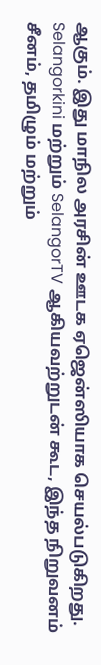ஆகும். இது மாநில அரசின் ஊடக ஏஜென்ஸியாக செயல்படுகிறது. Selangorkini மற்றும் SelangorTV ஆகியவற்றுடன் கூட, இந்த நிறுவனம் சீனம், தமிழும் மற்றும்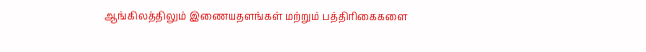ஆங்கிலத்திலும் இணையதளங்கள் மற்றும் பத்திரிகைகளை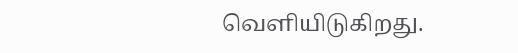வெளியிடுகிறது.